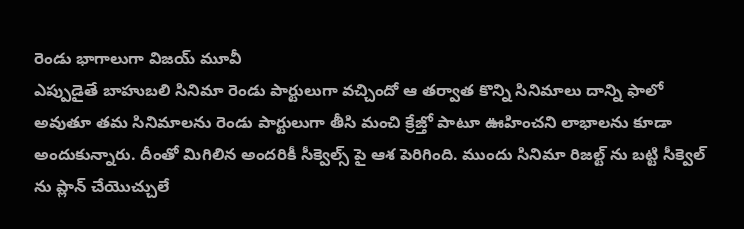రెండు భాగాలుగా విజయ్ మూవీ
ఎప్పుడైతే బాహుబలి సినిమా రెండు పార్టులుగా వచ్చిందో ఆ తర్వాత కొన్ని సినిమాలు దాన్ని ఫాలో అవుతూ తమ సినిమాలను రెండు పార్టులుగా తీసి మంచి క్రేజ్తో పాటూ ఊహించని లాభాలను కూడా అందుకున్నారు. దీంతో మిగిలిన అందరికీ సీక్వెల్స్ పై ఆశ పెరిగింది. ముందు సినిమా రిజల్ట్ ను బట్టి సీక్వెల్ ను ప్లాన్ చేయొచ్చులే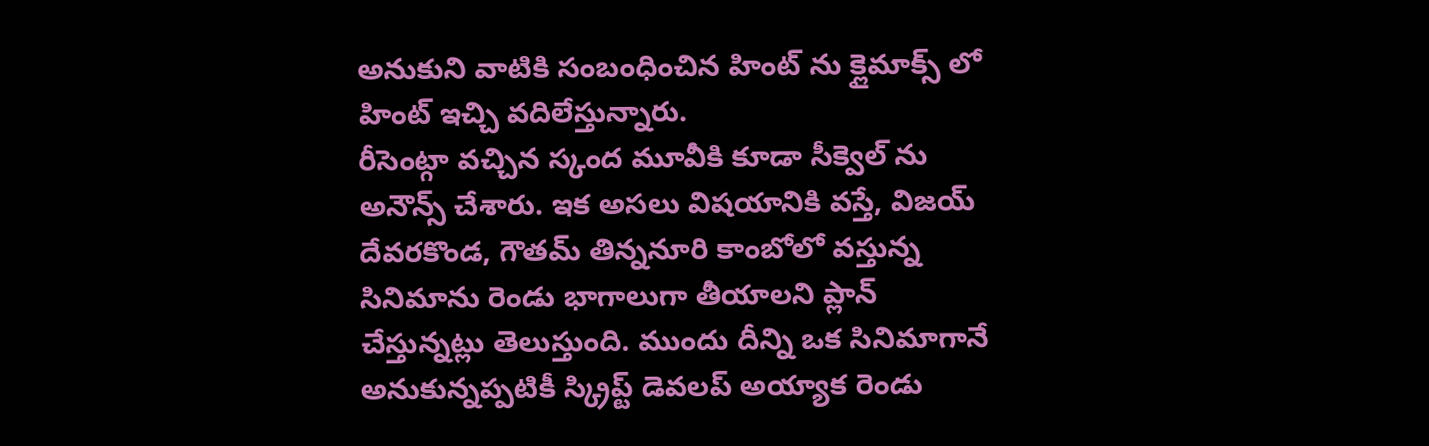అనుకుని వాటికి సంబంధించిన హింట్ ను క్లైమాక్స్ లో హింట్ ఇచ్చి వదిలేస్తున్నారు.
రీసెంట్గా వచ్చిన స్కంద మూవీకి కూడా సీక్వెల్ ను అనౌన్స్ చేశారు. ఇక అసలు విషయానికి వస్తే, విజయ్ దేవరకొండ, గౌతమ్ తిన్ననూరి కాంబోలో వస్తున్న సినిమాను రెండు భాగాలుగా తీయాలని ప్లాన్ చేస్తున్నట్లు తెలుస్తుంది. ముందు దీన్ని ఒక సినిమాగానే అనుకున్నప్పటికీ స్క్రిప్ట్ డెవలప్ అయ్యాక రెండు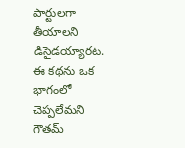పార్టులగా తీయాలని డిసైడయ్యారట.
ఈ కథను ఒక భాగంలో చెప్పలేమని గౌతమ్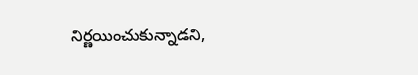నిర్ణయించుకున్నాడని,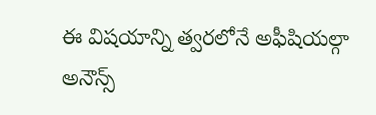ఈ విషయాన్ని త్వరలోనే అఫీషియల్గా అనౌన్స్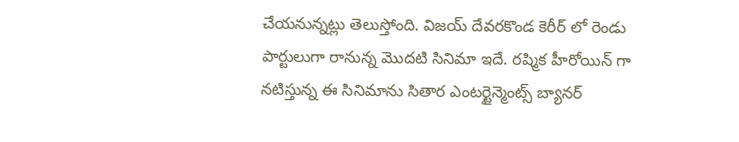చేయనున్నట్లు తెలుస్తోంది. విజయ్ దేవరకొండ కెరీర్ లో రెండు పార్టులుగా రానున్న మొదటి సినిమా ఇదే. రష్మిక హీరోయిన్ గా నటిస్తున్న ఈ సినిమాను సితార ఎంటర్టైన్మెంట్స్ బ్యానర్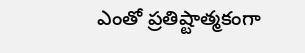ఎంతో ప్రతిష్టాత్మకంగా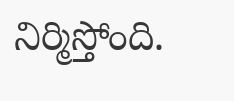నిర్మిస్తోంది.